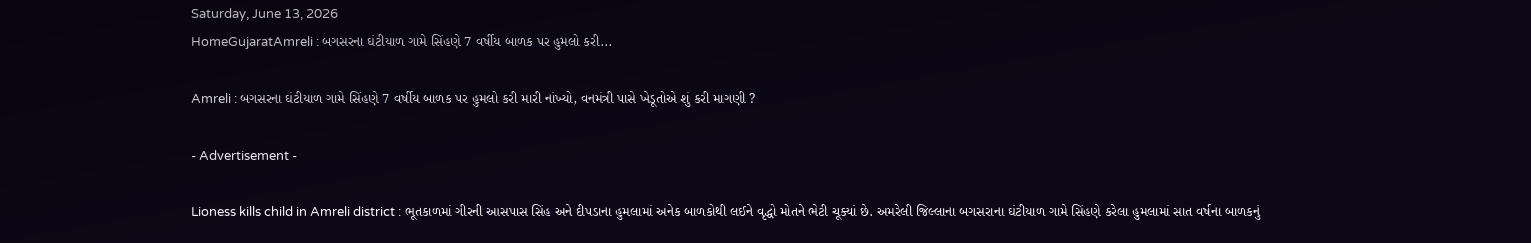Saturday, June 13, 2026
HomeGujaratAmreli : બગસરના ઘંટીયાળ ગામે સિંહણે 7 વર્ષીય બાળક પર હુમલો કરી...

Amreli : બગસરના ઘંટીયાળ ગામે સિંહણે 7 વર્ષીય બાળક પર હુમલો કરી મારી નાંખ્યો, વનમંત્રી પાસે ખેડૂતોએ શું કરી માગણી ?

- Advertisement -

Lioness kills child in Amreli district : ભૂતકાળમાં ગીરની આસપાસ સિંહ અને દીપડાના હુમલામાં અનેક બાળકોથી લઈને વૃદ્ધો મોતને ભેટી ચૂક્યાં છે. અમરેલી જિલ્લાના બગસરાના ઘંટીયાળ ગામે સિંહણે કરેલા હુમલામાં સાત વર્ષના બાળકનું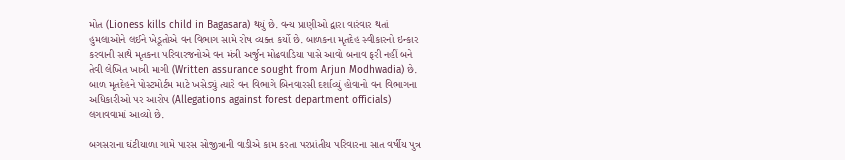મોત (Lioness kills child in Bagasara) થયું છે. વન્ય પ્રાણીઓ દ્વારા વારંવાર થતાં હુમલાઓને લઈને ખેડૂતોએ વન વિભાગ સામે રોષ વ્યક્ત કર્યો છે. બાળકના મૃતદેહ સ્વીકારનો ઇન્કાર કરવાની સાથે મૃતકના પરિવારજનોએ વન મંત્રી અર્જુન મોઢવાડિયા પાસે આવો બનાવ ફરી નહીં બને તેવી લેખિત ખાત્રી માગી (Written assurance sought from Arjun Modhwadia) છે. બાળ મૃતદેહને પોસ્ટમોર્ટમ માટે ખસેડ્યું ત્યારે વન વિભાગે બિનવારસી દર્શાવ્યું હોવાનો વન વિભાગના અધિકારીઓ પર આરોપ (Allegations against forest department officials) લગાવવામાં આવ્યો છે.

બગસરાના ઘંટીયાળા ગામે પારસ સોજીત્રાની વાડીએ કામ કરતા પરપ્રાંતીય પરિવારના સાત વર્ષીય પુત્ર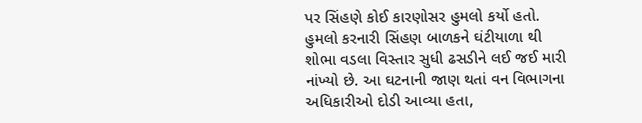પર સિંહણે કોઈ કારણોસર હુમલો કર્યો હતો. હુમલો કરનારી સિંહણ બાળકને ઘંટીયાળા થી શોભા વડલા વિસ્તાર સુધી ઢસડીને લઈ જઈ મારી નાંખ્યો છે. આ ઘટનાની જાણ થતાં વન વિભાગના અધિકારીઓ દોડી આવ્યા હતા,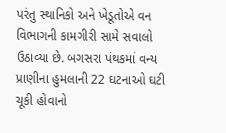પરંતુ સ્થાનિકો અને ખેડૂતોએ વન વિભાગની કામગીરી સામે સવાલો ઉઠાવ્યા છે. બગસરા પંથકમાં વન્ય પ્રાણીના હુમલાની 22 ઘટનાઓ ઘટી ચૂકી હોવાનો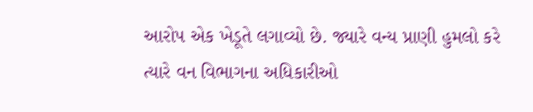આરોપ એક ખેડૂતે લગાવ્યો છે. જ્યારે વન્ય પ્રાણી હુમલો કરે ત્યારે વન વિભાગના અધિકારીઓ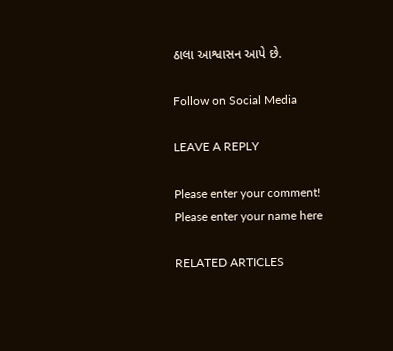ઠાલા આશ્વાસન આપે છે.

Follow on Social Media

LEAVE A REPLY

Please enter your comment!
Please enter your name here

RELATED ARTICLES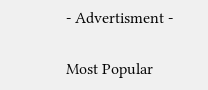- Advertisment -

Most Popular